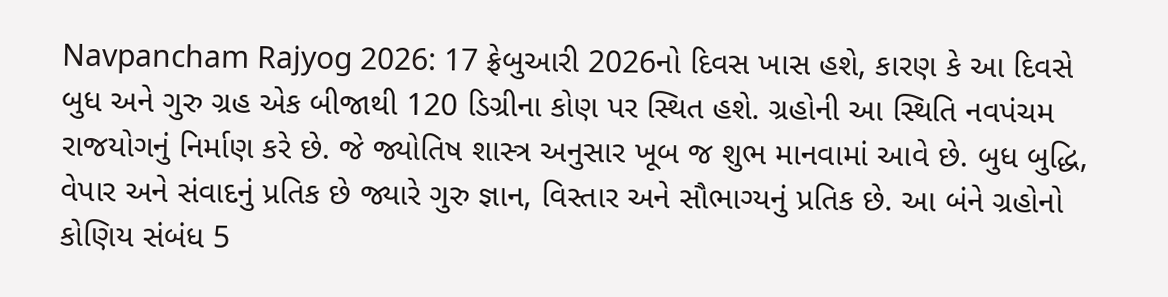Navpancham Rajyog 2026: 17 ફ્રેબુઆરી 2026નો દિવસ ખાસ હશે, કારણ કે આ દિવસે બુધ અને ગુરુ ગ્રહ એક બીજાથી 120 ડિગ્રીના કોણ પર સ્થિત હશે. ગ્રહોની આ સ્થિતિ નવપંચમ રાજયોગનું નિર્માણ કરે છે. જે જ્યોતિષ શાસ્ત્ર અનુસાર ખૂબ જ શુભ માનવામાં આવે છે. બુધ બુદ્ધિ, વેપાર અને સંવાદનું પ્રતિક છે જ્યારે ગુરુ જ્ઞાન, વિસ્તાર અને સૌભાગ્યનું પ્રતિક છે. આ બંને ગ્રહોનો કોણિય સંબંધ 5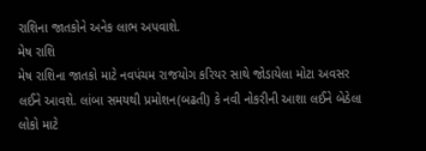રાશિના જાતકોને અનેક લાભ અપવાશે.
મેષ રાશિ
મેષ રાશિના જાતકો માટે નવપંચમ રાજયોગ કરિયર સાથે જોડાયેલા મોટા અવસર લઈને આવશે. લાંબા સમયથી પ્રમોશન(બઢતી) કે નવી નોકરીની આશા લઈને બેઠેલા લોકો માટે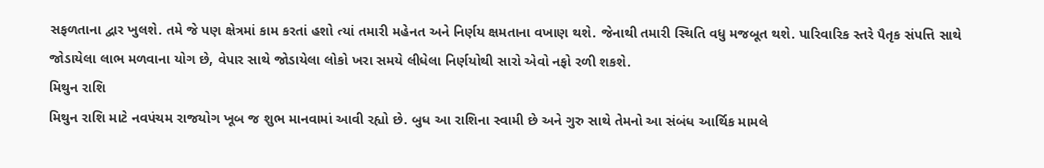સફળતાના દ્વાર ખુલશે. તમે જે પણ ક્ષેત્રમાં કામ કરતાં હશો ત્યાં તમારી મહેનત અને નિર્ણય ક્ષમતાના વખાણ થશે. જેનાથી તમારી સ્થિતિ વધુ મજબૂત થશે. પારિવારિક સ્તરે પૈતૃક સંપત્તિ સાથે જોડાયેલા લાભ મળવાના યોગ છે, વેપાર સાથે જોડાયેલા લોકો ખરા સમયે લીધેલા નિર્ણયોથી સારો એવો નફો રળી શકશે.
મિથુન રાશિ
મિથુન રાશિ માટે નવપંચમ રાજયોગ ખૂબ જ શુભ માનવામાં આવી રહ્યો છે. બુધ આ રાશિના સ્વામી છે અને ગુરુ સાથે તેમનો આ સંબંધ આર્થિક મામલે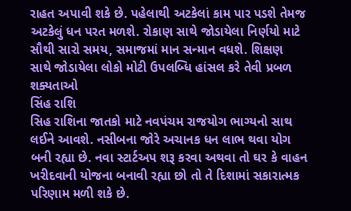રાહત અપાવી શકે છે. પહેલાથી અટકેલાં કામ પાર પડશે તેમજ અટકેલું ધન પરત મળશે. રોકાણ સાથે જોડાયેલા નિર્ણયો માટે સૌથી સારો સમય, સમાજમાં માન સન્માન વધશે. શિક્ષણ સાથે જોડાયેલા લોકો મોટી ઉપલબ્ધિ હાંસલ કરે તેવી પ્રબળ શક્યતાઓ
સિંહ રાશિ
સિહ રાશિના જાતકો માટે નવપંચમ રાજયોગ ભાગ્યનો સાથ લઈને આવશે. નસીબના જોરે અચાનક ધન લાભ થવા યોગ બની રહ્યા છે. નવા સ્ટાર્ટઅપ શરૂ કરવા અથવા તો ઘર કે વાહન ખરીદવાની યોજના બનાવી રહ્યા છો તો તે દિશામાં સકારાત્મક પરિણામ મળી શકે છે.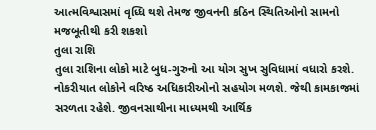આત્મવિશ્વાસમાં વૃધ્ધિ થશે તેમજ જીવનની કઠિન સ્થિતિઓનો સામનો મજબૂતીથી કરી શકશો
તુલા રાશિ
તુલા રાશિના લોકો માટે બુધ-ગુરુનો આ યોગ સુખ સુવિધામાં વધારો કરશે. નોકરીયાત લોકોને વરિષ્ઠ અધિકારીઓનો સહયોગ મળશે. જેથી કામકાજમાં સરળતા રહેશે. જીવનસાથીના માધ્યમથી આર્થિક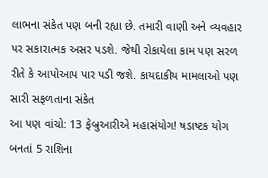લાભના સંકેત પણ બની રહ્યા છે. તમારી વાણી અને વ્યવહાર પર સકારાત્મક અસર પડશે. જેથી રોકાયેલા કામ પણ સરળ રીતે કે આપોઆપ પાર પડી જશે. કાયદાકીય મામલાઓ પણ સારી સફળતાના સંકેત
આ પણ વાંચો: 13 ફેબ્રુઆરીએ મહાસંયોગ! ષડાષ્ટક યોગ બનતાં 5 રાશિના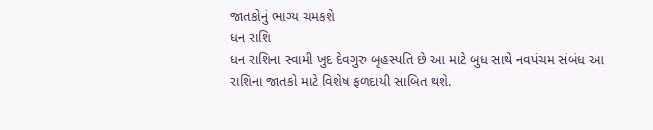જાતકોનું ભાગ્ય ચમકશે
ધન રાશિ
ધન રાશિના સ્વામી ખુદ દેવગુરુ બૃહસ્પતિ છે આ માટે બુધ સાથે નવપંચમ સંબંધ આ રાશિના જાતકો માટે વિશેષ ફળદાયી સાબિત થશે.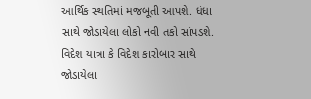આર્થિક સ્થતિમાં મજબૂતી આપશે. ધંધા સાથે જોડાયેલા લોકો નવી તકો સાંપડશે. વિદેશ યાત્રા કે વિદેશ કારોબાર સાથે જોડાયેલા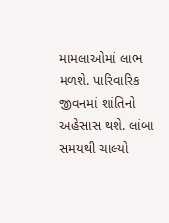મામલાઓમાં લાભ મળશે. પારિવારિક જીવનમાં શાંતિનો અહેસાસ થશે. લાંબા સમયથી ચાલ્યો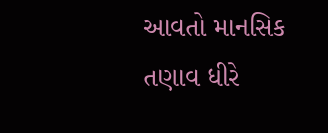આવતો માનસિક તણાવ ધીરે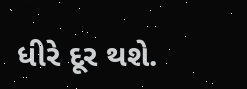ધીરે દૂર થશે.